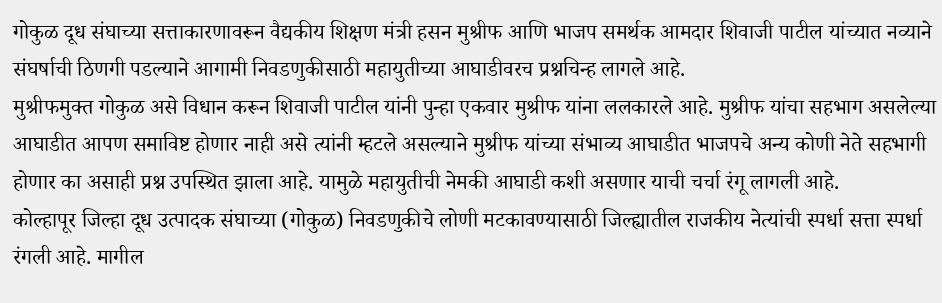गोकुळ दूध संघाच्या सत्ताकारणावरून वैद्यकीय शिक्षण मंत्री हसन मुश्रीफ आणि भाजप समर्थक आमदार शिवाजी पाटील यांच्यात नव्याने संघर्षाची ठिणगी पडल्याने आगामी निवडणुकीसाठी महायुतीच्या आघाडीवरच प्रश्नचिन्ह लागले आहे.
मुश्रीफमुक्त गोकुळ असे विधान करून शिवाजी पाटील यांनी पुन्हा एकवार मुश्रीफ यांना ललकारले आहे. मुश्रीफ यांचा सहभाग असलेल्या आघाडीत आपण समाविष्ट होणार नाही असे त्यांनी म्हटले असल्याने मुश्रीफ यांच्या संभाव्य आघाडीत भाजपचे अन्य कोणी नेते सहभागी होणार का असाही प्रश्न उपस्थित झाला आहे. यामुळे महायुतीची नेमकी आघाडी कशी असणार याची चर्चा रंगू लागली आहे.
कोल्हापूर जिल्हा दूध उत्पादक संघाच्या (गोकुळ) निवडणुकीचे लोणी मटकावण्यासाठी जिल्ह्यातील राजकीय नेत्यांची स्पर्धा सत्ता स्पर्धा रंगली आहे. मागील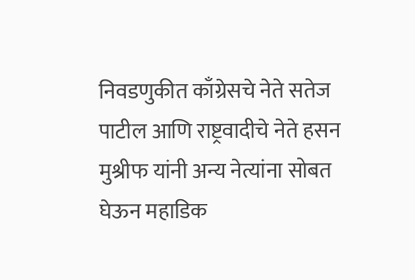निवडणुकीत काँग्रेसचे नेते सतेज पाटील आणि राष्ट्रवादीचे नेते हसन मुश्रीफ यांनी अन्य नेत्यांना सोबत घेऊन महाडिक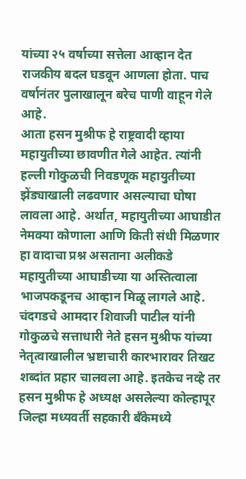यांच्या २५ वर्षाच्या सत्तेला आव्हान देत राजकीय बदल घडवून आणला होता. पाच वर्षानंतर पुलाखालून बरेच पाणी वाहून गेले आहे.
आता हसन मुश्रीफ हे राष्ट्रवादी व्हाया महायुतीच्या छावणीत गेले आहेत. त्यांनी हल्ली गोकुळची निवडणूक महायुतीच्या झेंड्याखाली लढवणार असल्याचा घोषा लावला आहे. अर्थात, महायुतीच्या आघाडीत नेमक्या कोणाला आणि किती संधी मिळणार हा वादाचा प्रश्न असताना अलीकडे महायुतीच्या आघाडीच्या या अस्तित्वाला भाजपकडूनच आव्हान मिळू लागले आहे.
चंदगडचे आमदार शिवाजी पाटील यांनी गोकुळचे सत्ताधारी नेते हसन मुश्रीफ यांच्या नेतृत्वाखालील भ्रष्टाचारी कारभारावर तिखट शब्दांत प्रहार चालवला आहे. इतकेच नव्हे तर हसन मुश्रीफ हे अध्यक्ष असलेल्या कोल्हापूर जिल्हा मध्यवर्ती सहकारी बँकेमध्ये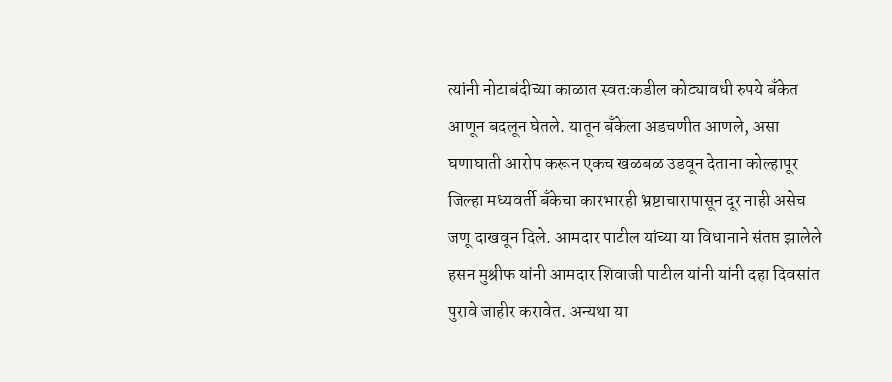त्यांनी नोटाबंदीच्या काळात स्वतःकडील कोट्यावधी रुपये बँकेत आणून बदलून घेतले. यातून बँकेला अडचणीत आणले, असा घणाघाती आरोप करून एकच खळबळ उडवून देताना कोल्हापूर जिल्हा मध्यवर्ती बँकेचा कारभारही भ्रष्टाचारापासून दूर नाही असेच जणू दाखवून दिले. आमदार पाटील यांच्या या विधानाने संतप्त झालेले हसन मुश्रीफ यांनी आमदार शिवाजी पाटील यांनी यांनी दहा दिवसांत पुरावे जाहीर करावेत. अन्यथा या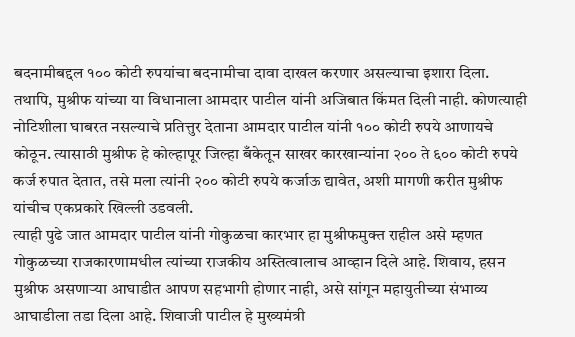बदनामीबद्दल १०० कोटी रुपयांचा बदनामीचा दावा दाखल करणार असल्याचा इशारा दिला. तथापि, मुश्रीफ यांच्या या विधानाला आमदार पाटील यांनी अजिबात किंमत दिली नाही. कोणत्याही नोटिशीला घाबरत नसल्याचे प्रतित्तुर देताना आमदार पाटील यांनी १०० कोटी रुपये आणायचे कोठून. त्यासाठी मुश्रीफ हे कोल्हापूर जिल्हा बँकेतून साखर कारखान्यांना २०० ते ६०० कोटी रुपये कर्ज रुपात देतात, तसे मला त्यांनी २०० कोटी रुपये कर्जाऊ द्यावेत, अशी मागणी करीत मुश्रीफ यांचीच एकप्रकारे खिल्ली उडवली.
त्याही पुढे जात आमदार पाटील यांनी गोकुळचा कारभार हा मुश्रीफमुक्त राहील असे म्हणत गोकुळच्या राजकारणामधील त्यांच्या राजकीय अस्तित्वालाच आव्हान दिले आहे. शिवाय, हसन मुश्रीफ असणाऱ्या आघाडीत आपण सहभागी होणार नाही, असे सांगून महायुतीच्या संभाव्य आघाडीला तडा दिला आहे. शिवाजी पाटील हे मुख्यमंत्री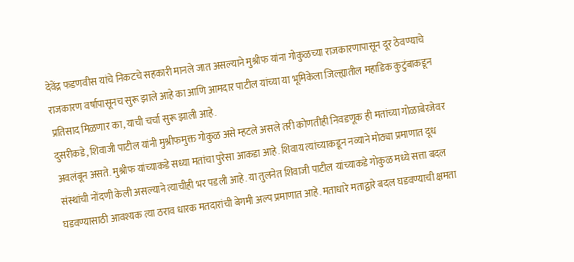देवेंद्र फडणवीस यांचे निकटचे सहकारी मानले जात असल्याने मुश्रीफ यांना गोकुळच्या राजकारणापासून दूर ठेवण्याचे राजकारण वर्षापासूनच सुरू झाले आहे का आणि आमदार पाटील यांच्या या भूमिकेला जिल्ह्यातील महाडिक कुटुंबाकडून प्रतिसाद मिळणार का, याची चर्चा सुरू झाली आहे.
दुसरीकडे, शिवाजी पाटील यांनी मुश्रीफमुक्त गोकुळ असे म्हटले असले तरी कोणतीही निवडणूक ही मतांच्या गोळाबेरजेवर अवलंबून असते. मुश्रीफ यांच्याकडे सध्या मतांचा पुरेसा आकडा आहे. शिवाय त्यांच्याकडून नव्याने मोठ्या प्रमाणात दूध संस्थांची नोंदणी केली असल्याने त्याचीही भर पडली आहे. या तुलनेत शिवाजी पाटील यांच्याकडे गोकुळ मध्ये सत्ता बदल घडवण्यासाठी आवश्यक त्या ठराव धारक मतदारांची बेगमी अल्प प्रमाणात आहे. मताधारे मताद्वारे बदल घडवण्याची क्षमता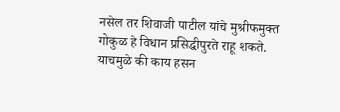नसेल तर शिवाजी पाटील यांचे मुश्रीफमुक्त गोकुळ हे विधान प्रसिद्धीपुरते राहू शकते. याचमुळे की काय हसन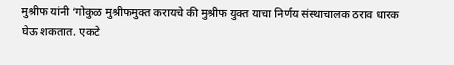मुश्रीफ यांनी ‘गोकुळ मुश्रीफमुक्त करायचे की मुश्रीफ युक्त याचा निर्णय संस्थाचालक ठराव धारक घेऊ शकतात. एकटे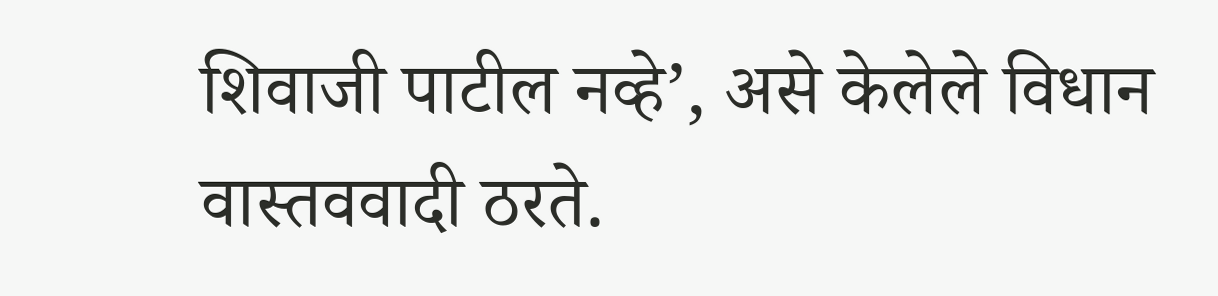शिवाजी पाटील नव्हे’, असे केलेले विधान वास्तववादी ठरते.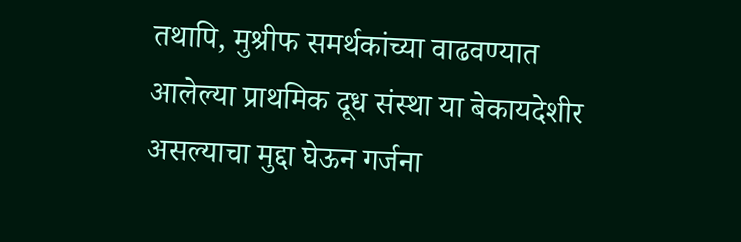तथापि, मुश्रीफ समर्थकांच्या वाढवण्यात आलेल्या प्राथमिक दूध संस्था या बेकायदेशीर असल्याचा मुद्दा घेऊन गर्जना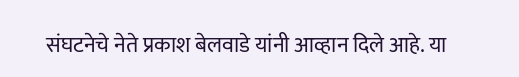संघटनेचे नेते प्रकाश बेलवाडे यांनी आव्हान दिले आहे. या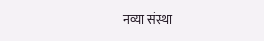नव्या संस्था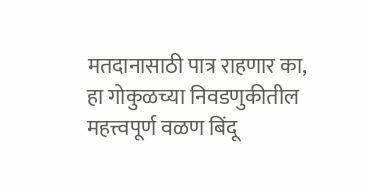मतदानासाठी पात्र राहणार का, हा गोकुळच्या निवडणुकीतील महत्त्वपूर्ण वळण बिंदू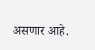असणार आहे.